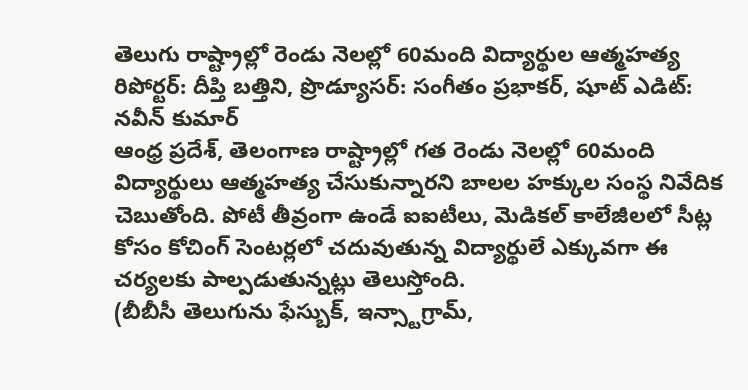తెలుగు రాష్ట్రాల్లో రెండు నెలల్లో 60మంది విద్యార్థుల ఆత్మహత్య
రిపోర్టర్: దీప్తి బత్తిని, ప్రొడ్యూసర్: సంగీతం ప్రభాకర్, షూట్ ఎడిట్: నవీన్ కుమార్
ఆంధ్ర ప్రదేశ్, తెలంగాణ రాష్ట్రాల్లో గత రెండు నెలల్లో 60మంది విద్యార్థులు ఆత్మహత్య చేసుకున్నారని బాలల హక్కుల సంస్థ నివేదిక చెబుతోంది. పోటీ తీవ్రంగా ఉండే ఐఐటీలు, మెడికల్ కాలేజీలలో సీట్ల కోసం కోచింగ్ సెంటర్లలో చదువుతున్న విద్యార్థులే ఎక్కువగా ఈ చర్యలకు పాల్పడుతున్నట్లు తెలుస్తోంది.
(బీబీసీ తెలుగును ఫేస్బుక్, ఇన్స్టాగ్రామ్,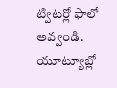ట్విటర్లో ఫాలో అవ్వండి. యూట్యూబ్లో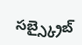సబ్స్క్రైబ్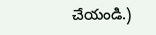చేయండి.)